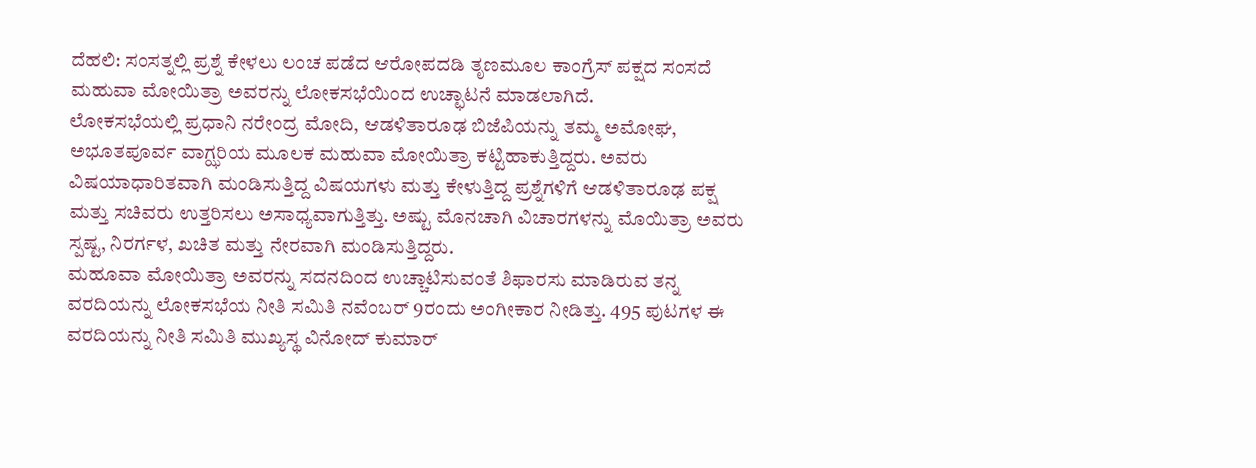ದೆಹಲಿ: ಸಂಸತ್ನಲ್ಲಿ ಪ್ರಶ್ನೆ ಕೇಳಲು ಲಂಚ ಪಡೆದ ಆರೋಪದಡಿ ತೃಣಮೂಲ ಕಾಂಗ್ರೆಸ್ ಪಕ್ಷದ ಸಂಸದೆ ಮಹುವಾ ಮೋಯಿತ್ರಾ ಅವರನ್ನು ಲೋಕಸಭೆಯಿಂದ ಉಚ್ಛಾಟನೆ ಮಾಡಲಾಗಿದೆ.
ಲೋಕಸಭೆಯಲ್ಲಿ ಪ್ರಧಾನಿ ನರೇಂದ್ರ ಮೋದಿ, ಆಡಳಿತಾರೂಢ ಬಿಜೆಪಿಯನ್ನು ತಮ್ಮ ಅಮೋಘ, ಅಭೂತಪೂರ್ವ ವಾಗ್ಝರಿಯ ಮೂಲಕ ಮಹುವಾ ಮೋಯಿತ್ರಾ ಕಟ್ಟಿಹಾಕುತ್ತಿದ್ದರು. ಅವರು ವಿಷಯಾಧಾರಿತವಾಗಿ ಮಂಡಿಸುತ್ತಿದ್ದ ವಿಷಯಗಳು ಮತ್ತು ಕೇಳುತ್ತಿದ್ದ ಪ್ರಶ್ನೆಗಳಿಗೆ ಆಡಳಿತಾರೂಢ ಪಕ್ಷ ಮತ್ತು ಸಚಿವರು ಉತ್ತರಿಸಲು ಅಸಾಧ್ಯವಾಗುತ್ತಿತ್ತು. ಅಷ್ಟು ಮೊನಚಾಗಿ ವಿಚಾರಗಳನ್ನು ಮೊಯಿತ್ರಾ ಅವರು ಸ್ಪಷ್ಟ, ನಿರರ್ಗಳ, ಖಚಿತ ಮತ್ತು ನೇರವಾಗಿ ಮಂಡಿಸುತ್ತಿದ್ದರು.
ಮಹೂವಾ ಮೋಯಿತ್ರಾ ಅವರನ್ನು ಸದನದಿಂದ ಉಚ್ಚಾಟಿಸುವಂತೆ ಶಿಫಾರಸು ಮಾಡಿರುವ ತನ್ನ ವರದಿಯನ್ನು ಲೋಕಸಭೆಯ ನೀತಿ ಸಮಿತಿ ನವೆಂಬರ್ 9ರಂದು ಅಂಗೀಕಾರ ನೀಡಿತ್ತು. 495 ಪುಟಗಳ ಈ ವರದಿಯನ್ನು ನೀತಿ ಸಮಿತಿ ಮುಖ್ಯಸ್ಥ ವಿನೋದ್ ಕುಮಾರ್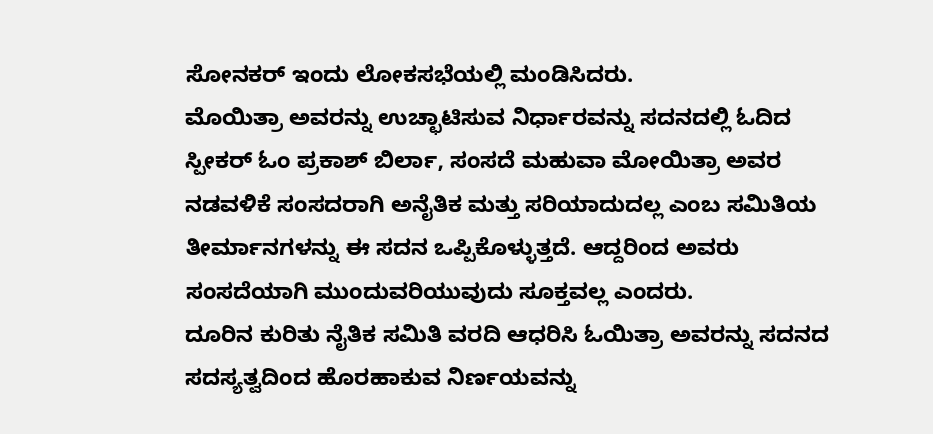ಸೋನಕರ್ ಇಂದು ಲೋಕಸಭೆಯಲ್ಲಿ ಮಂಡಿಸಿದರು.
ಮೊಯಿತ್ರಾ ಅವರನ್ನು ಉಚ್ಛಾಟಿಸುವ ನಿರ್ಧಾರವನ್ನು ಸದನದಲ್ಲಿ ಓದಿದ ಸ್ಪೀಕರ್ ಓಂ ಪ್ರಕಾಶ್ ಬಿರ್ಲಾ, ಸಂಸದೆ ಮಹುವಾ ಮೋಯಿತ್ರಾ ಅವರ ನಡವಳಿಕೆ ಸಂಸದರಾಗಿ ಅನೈತಿಕ ಮತ್ತು ಸರಿಯಾದುದಲ್ಲ ಎಂಬ ಸಮಿತಿಯ ತೀರ್ಮಾನಗಳನ್ನು ಈ ಸದನ ಒಪ್ಪಿಕೊಳ್ಳುತ್ತದೆ. ಆದ್ದರಿಂದ ಅವರು ಸಂಸದೆಯಾಗಿ ಮುಂದುವರಿಯುವುದು ಸೂಕ್ತವಲ್ಲ ಎಂದರು.
ದೂರಿನ ಕುರಿತು ನೈತಿಕ ಸಮಿತಿ ವರದಿ ಆಧರಿಸಿ ಓಯಿತ್ರಾ ಅವರನ್ನು ಸದನದ ಸದಸ್ಯತ್ವದಿಂದ ಹೊರಹಾಕುವ ನಿರ್ಣಯವನ್ನು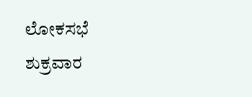ಲೋಕಸಭೆ ಶುಕ್ರವಾರ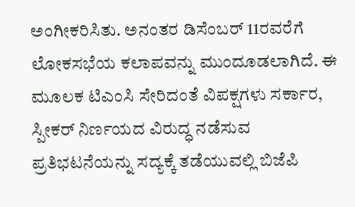ಅಂಗೀಕರಿಸಿತು. ಅನಂತರ ಡಿಸೆಂಬರ್ 11ರವರೆಗೆ ಲೋಕಸಭೆಯ ಕಲಾಪವನ್ನು ಮುಂದೂಡಲಾಗಿದೆ. ಈ ಮೂಲಕ ಟಿಎಂಸಿ ಸೇರಿದಂತೆ ವಿಪಕ್ಷಗಳು ಸರ್ಕಾರ, ಸ್ಪೀಕರ್ ನಿರ್ಣಯದ ವಿರುದ್ಧ ನಡೆಸುವ ಪ್ರತಿಭಟನೆಯನ್ನು ಸದ್ಯಕ್ಕೆ ತಡೆಯುವಲ್ಲಿ ಬಿಜೆಪಿ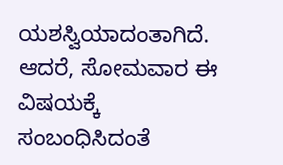ಯಶಸ್ವಿಯಾದಂತಾಗಿದೆ. ಆದರೆ, ಸೋಮವಾರ ಈ ವಿಷಯಕ್ಕೆ ಸಂಬಂಧಿಸಿದಂತೆ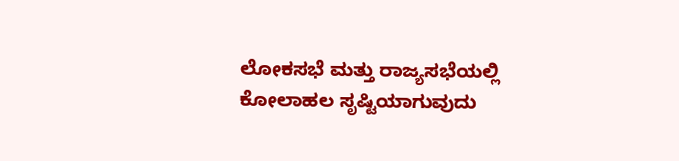ಲೋಕಸಭೆ ಮತ್ತು ರಾಜ್ಯಸಭೆಯಲ್ಲಿ ಕೋಲಾಹಲ ಸೃಷ್ಟಿಯಾಗುವುದು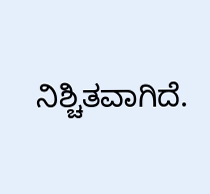ನಿಶ್ಚಿತವಾಗಿದೆ.